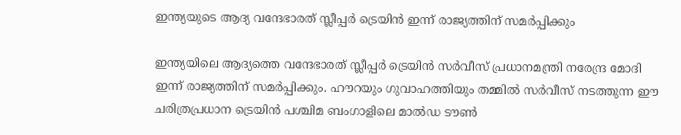ഇന്ത്യയുടെ ആദ്യ വന്ദേഭാരത് സ്ലീപ്പർ ട്രെയിൻ ഇന്ന് രാജ്യത്തിന് സമർപ്പിക്കും

ഇന്ത്യയിലെ ആദ്യത്തെ വന്ദേഭാരത് സ്ലീപ്പർ ട്രെയിൻ സർവീസ് പ്രധാനമന്ത്രി നരേന്ദ്ര മോദി ഇന്ന് രാജ്യത്തിന് സമർപ്പിക്കും. ഹൗറയും ഗുവാഹത്തിയും തമ്മിൽ സർവീസ് നടത്തുന്ന ഈ ചരിത്രപ്രധാന ട്രെയിൻ പശ്ചിമ ബംഗാളിലെ മാൽഡ ടൗൺ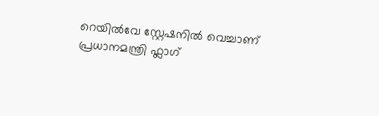റെയിൽവേ സ്റ്റേഷനിൽ വെച്ചാണ് പ്രധാനമന്ത്രി ഫ്ലാഗ്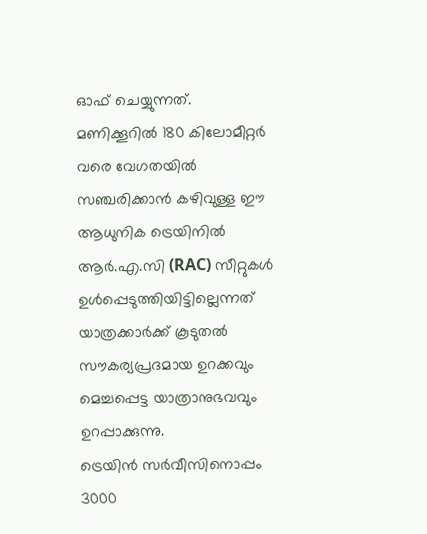ഓഫ് ചെയ്യുന്നത്.
മണിക്കൂറിൽ 180 കിലോമീറ്റർ വരെ വേഗതയിൽ സഞ്ചരിക്കാൻ കഴിവുള്ള ഈ ആധുനിക ട്രെയിനിൽ ആർ.എ.സി (RAC) സീറ്റുകൾ ഉൾപ്പെടുത്തിയിട്ടില്ലെന്നത് യാത്രക്കാർക്ക് കൂടുതൽ സൗകര്യപ്രദമായ ഉറക്കവും മെച്ചപ്പെട്ട യാത്രാനുഭവവും ഉറപ്പാക്കുന്നു.
ട്രെയിൻ സർവീസിനൊപ്പം 3000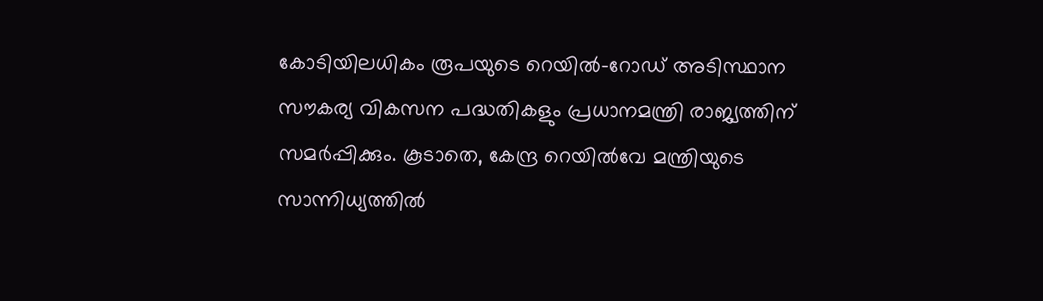കോടിയിലധികം രൂപയുടെ റെയിൽ–റോഡ് അടിസ്ഥാന സൗകര്യ വികസന പദ്ധതികളും പ്രധാനമന്ത്രി രാജ്യത്തിന് സമർപ്പിക്കും. കൂടാതെ, കേന്ദ്ര റെയിൽവേ മന്ത്രിയുടെ സാന്നിധ്യത്തിൽ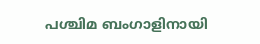പശ്ചിമ ബംഗാളിനായി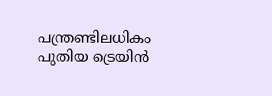പന്ത്രണ്ടിലധികം പുതിയ ട്രെയിൻ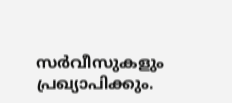സർവീസുകളും പ്രഖ്യാപിക്കും.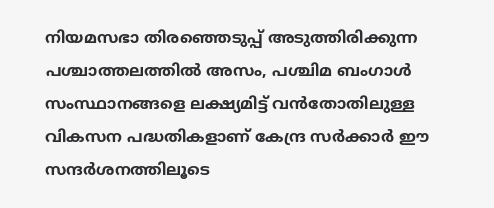നിയമസഭാ തിരഞ്ഞെടുപ്പ് അടുത്തിരിക്കുന്ന പശ്ചാത്തലത്തിൽ അസം, പശ്ചിമ ബംഗാൾ സംസ്ഥാനങ്ങളെ ലക്ഷ്യമിട്ട് വൻതോതിലുള്ള വികസന പദ്ധതികളാണ് കേന്ദ്ര സർക്കാർ ഈ സന്ദർശനത്തിലൂടെ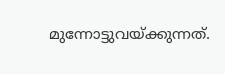മുന്നോട്ടുവയ്ക്കുന്നത്.